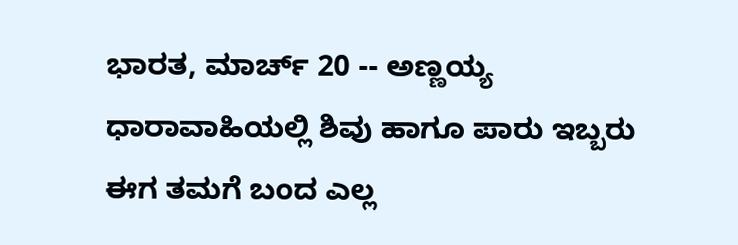ಭಾರತ, ಮಾರ್ಚ್ 20 -- ಅಣ್ಣಯ್ಯ ಧಾರಾವಾಹಿಯಲ್ಲಿ ಶಿವು ಹಾಗೂ ಪಾರು ಇಬ್ಬರು ಈಗ ತಮಗೆ ಬಂದ ಎಲ್ಲ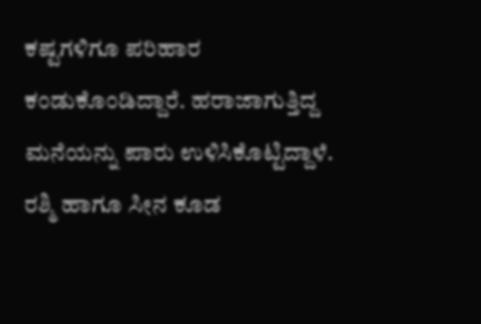ಕಷ್ಟಗಳಿಗೂ ಪರಿಹಾರ ಕಂಡುಕೊಂಡಿದ್ದಾರೆ. ಹರಾಜಾಗುತ್ತಿದ್ದ ಮನೆಯನ್ನು ಪಾರು ಉಳಿಸಿಕೊಟ್ಟಿದ್ದಾಳೆ. ರಶ್ಮಿ ಹಾಗೂ ಸೀನ ಕೂಡ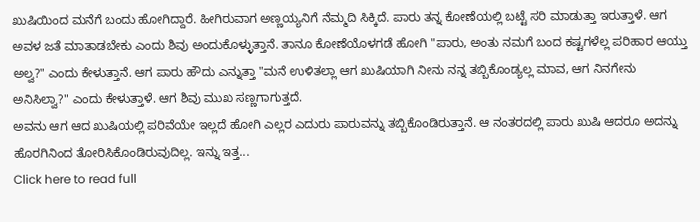ಖುಷಿಯಿಂದ ಮನೆಗೆ ಬಂದು ಹೋಗಿದ್ದಾರೆ. ಹೀಗಿರುವಾಗ ಅಣ್ಣಯ್ಯನಿಗೆ ನೆಮ್ಮದಿ ಸಿಕ್ಕಿದೆ. ಪಾರು ತನ್ನ ಕೋಣೆಯಲ್ಲಿ ಬಟ್ಟೆ ಸರಿ ಮಾಡುತ್ತಾ ಇರುತ್ತಾಳೆ. ಆಗ ಅವಳ ಜತೆ ಮಾತಾಡಬೇಕು ಎಂದು ಶಿವು ಅಂದುಕೊಳ್ಳುತ್ತಾನೆ. ತಾನೂ ಕೋಣೆಯೊಳಗಡೆ ಹೋಗಿ "ಪಾರು, ಅಂತು ನಮಗೆ ಬಂದ ಕಷ್ಟಗಳೆಲ್ಲ ಪರಿಹಾರ ಆಯ್ತು ಅಲ್ವ?" ಎಂದು ಕೇಳುತ್ತಾನೆ. ಆಗ ಪಾರು ಹೌದು ಎನ್ನುತ್ತಾ "ಮನೆ ಉಳಿತಲ್ಲಾ ಆಗ ಖುಷಿಯಾಗಿ ನೀನು ನನ್ನ ತಬ್ಬಿಕೊಂಡ್ಯಲ್ಲ ಮಾವ, ಆಗ ನಿನಗೇನು ಅನಿಸಿಲ್ವಾ?" ಎಂದು ಕೇಳುತ್ತಾಳೆ. ಆಗ ಶಿವು ಮುಖ ಸಣ್ಣಗಾಗುತ್ತದೆ.
ಅವನು ಆಗ ಆದ ಖುಷಿಯಲ್ಲಿ ಪರಿವೆಯೇ ಇಲ್ಲದೆ ಹೋಗಿ ಎಲ್ಲರ ಎದುರು ಪಾರುವನ್ನು ತಬ್ಬಿಕೊಂಡಿರುತ್ತಾನೆ. ಆ ನಂತರದಲ್ಲಿ ಪಾರು ಖುಷಿ ಆದರೂ ಅದನ್ನು ಹೊರಗಿನಿಂದ ತೋರಿಸಿಕೊಂಡಿರುವುದಿಲ್ಲ. ಇನ್ನು ಇತ್ತ...
Click here to read full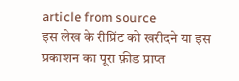article from source
इस लेख के रीप्रिंट को खरीदने या इस प्रकाशन का पूरा फ़ीड प्राप्त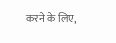करने के लिए,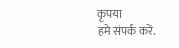कृपया
हमे संपर्क करें.